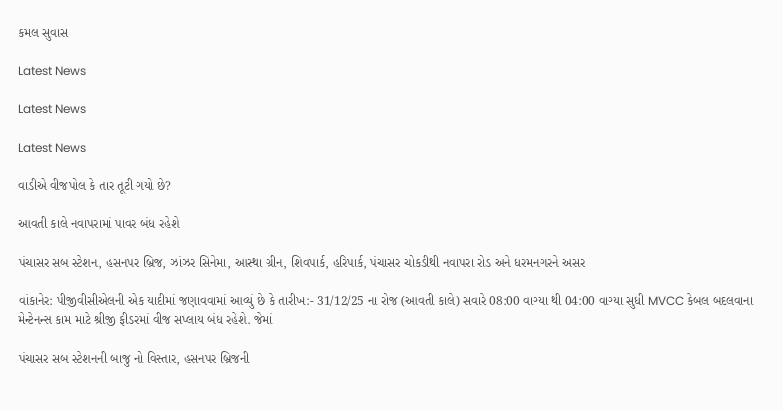કમલ સુવાસ

Latest News

Latest News

Latest News

વાડીએ વીજપોલ કે તાર તૂટી ગયો છે?

આવતી કાલે નવાપરામાં પાવર બંધ રહેશે

પંચાસર સબ સ્ટેશન, હસનપર બ્રિજ, ઝાંઝર સિનેમા, આસ્થા ગ્રીન, શિવપાર્ક, હરિપાર્ક, પંચાસર ચોકડીથી નવાપરા રોડ અને ધરમનગરને અસર

વાંકાનેર: પીજીવીસીએલની એક યાદીમાં જણાવવામાં આવ્યું છે કે તારીખ:- 31/12/25 ના રોજ (આવતી કાલે) સવારે 08:00 વાગ્યા થી 04:00 વાગ્યા સુધી MVCC કેબલ બદલવાના મેન્ટેનન્સ કામ માટે શ્રીજી ફીડરમાં વીજ સપ્લાય બંધ રહેશે. જેમાં

પંચાસર સબ સ્ટેશનની બાજુ નો વિસ્તાર, હસનપર બ્રિજની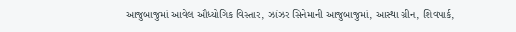આજુબાજુમાં આવેલ ઔધ્યોગિક વિસ્તાર, ઝાંઝર સિનેમાની આજુબાજુમાં, આસ્થા ગ્રીન, શિવપાર્ક,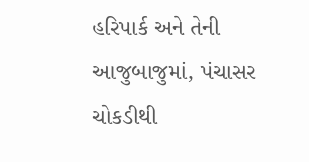હરિપાર્ક અને તેની આજુબાજુમાં, પંચાસર ચોકડીથી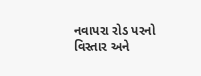નવાપરા રોડ પરનો વિસ્તાર અને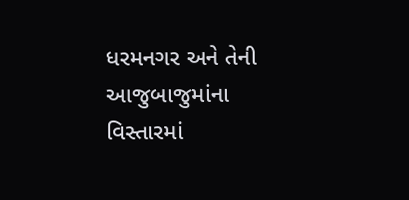ધરમનગર અને તેની આજુબાજુમાંના વિસ્તારમાં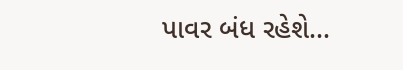પાવર બંધ રહેશે…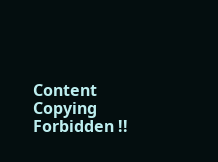Content Copying Forbidden !!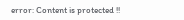error: Content is protected !!